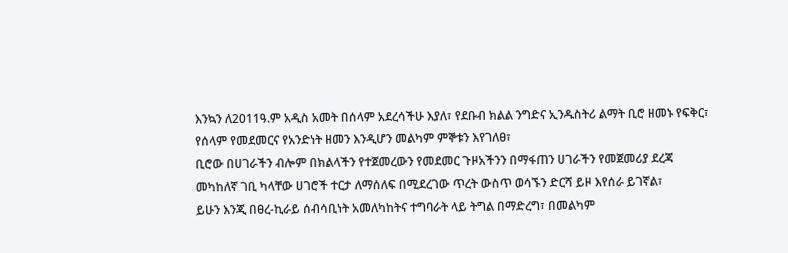እንኳን ለ2011ዓ.ም አዲስ አመት በሰላም አደረሳችሁ እያለ፣ የደቡብ ክልል ንግድና ኢንዱስትሪ ልማት ቢሮ ዘመኑ የፍቅር፣ የሰላም የመደመርና የአንድነት ዘመን እንዲሆን መልካም ምኞቱን እየገለፀ፣
ቢሮው በሀገራችን ብሎም በክልላችን የተጀመረውን የመደመር ጉዞአችንን በማፋጠን ሀገራችን የመጀመሪያ ደረጃ መካከለኛ ገቢ ካላቸው ሀገሮች ተርታ ለማሰለፍ በሚደረገው ጥረት ውስጥ ወሳኙን ድርሻ ይዞ እየሰራ ይገኛል፣
ይሁን እንጂ በፀረ-ኪራይ ሰብሳቢነት አመለካከትና ተግባራት ላይ ትግል በማድረግ፣ በመልካም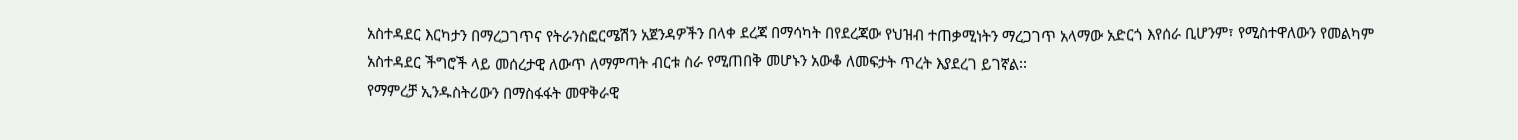አስተዳደር እርካታን በማረጋገጥና የትራንስፎርሜሽን አጀንዳዎችን በላቀ ደረጃ በማሳካት በየደረጃው የህዝብ ተጠቃሚነትን ማረጋገጥ አላማው አድርጎ እየሰራ ቢሆንም፣ የሚስተዋለውን የመልካም አስተዳደር ችግሮች ላይ መሰረታዊ ለውጥ ለማምጣት ብርቱ ስራ የሚጠበቅ መሆኑን አውቆ ለመፍታት ጥረት እያደረገ ይገኛል፡፡
የማምረቻ ኢንዱስትሪውን በማስፋፋት መዋቅራዊ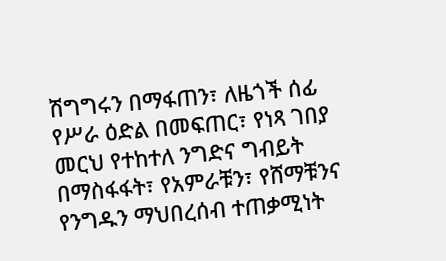ሽግግሩን በማፋጠን፣ ለዜጎች ሰፊ የሥራ ዕድል በመፍጠር፣ የነጻ ገበያ መርህ የተከተለ ንግድና ግብይት በማስፋፋት፣ የአምራቹን፣ የሸማቹንና የንግዱን ማህበረሰብ ተጠቃሚነት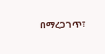በማረጋገጥ፣